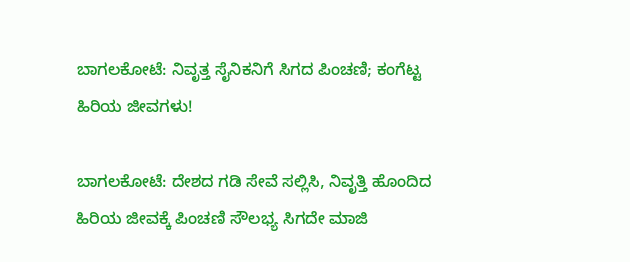ಬಾಗಲಕೋಟೆ: ನಿವೃತ್ತ ಸೈನಿಕನಿಗೆ ಸಿಗದ ಪಿಂಚಣಿ; ಕಂಗೆಟ್ಟ ಹಿರಿಯ ಜೀವಗಳು!

ಬಾಗಲಕೋಟೆ: ದೇಶದ ಗಡಿ ಸೇವೆ ಸಲ್ಲಿಸಿ, ನಿವೃತ್ತಿ ಹೊಂದಿದ ಹಿರಿಯ ಜೀವಕ್ಕೆ ಪಿಂಚಣಿ ಸೌಲಭ್ಯ ಸಿಗದೇ ಮಾಜಿ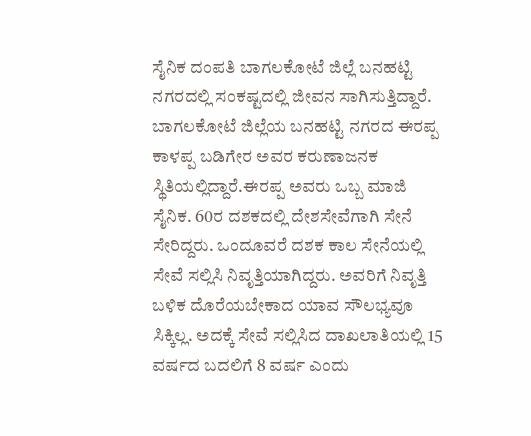ಸೈನಿಕ ದಂಪತಿ ಬಾಗಲಕೋಟೆ ಜಿಲ್ಲೆ ಬನಹಟ್ಟಿ ನಗರದಲ್ಲಿ ಸಂಕಷ್ಟದಲ್ಲಿ ಜೀವನ ಸಾಗಿಸುತ್ತಿದ್ದಾರೆ.
ಬಾಗಲಕೋಟೆ ಜಿಲ್ಲೆಯ ಬನಹಟ್ಟಿ ನಗರದ ಈರಪ್ಪ ಕಾಳಪ್ಪ ಬಡಿಗೇರ ಅವರ ಕರುಣಾಜನಕ ಸ್ಥಿತಿಯಲ್ಲಿದ್ದಾರೆ.ಈರಪ್ಪ ಅವರು ಒಬ್ಬ ಮಾಜಿ ಸೈನಿಕ. 60ರ ದಶಕದಲ್ಲಿ ದೇಶಸೇವೆಗಾಗಿ ಸೇನೆ ಸೇರಿದ್ದರು. ಒಂದೂವರೆ ದಶಕ ಕಾಲ ಸೇನೆಯಲ್ಲಿ ಸೇವೆ ಸಲ್ಲಿಸಿ ನಿವೃತ್ತಿಯಾಗಿದ್ದರು. ಅವರಿಗೆ ನಿವೃತ್ತಿ ಬಳಿಕ ದೊರೆಯಬೇಕಾದ ಯಾವ ಸೌಲಭ್ಯವೂ ಸಿಕ್ಕಿಲ್ಲ. ಅದಕ್ಕೆ ಸೇವೆ ಸಲ್ಲಿಸಿದ ದಾಖಲಾತಿಯಲ್ಲಿ 15 ವರ್ಷದ ಬದಲಿಗೆ 8 ವರ್ಷ ಎಂದು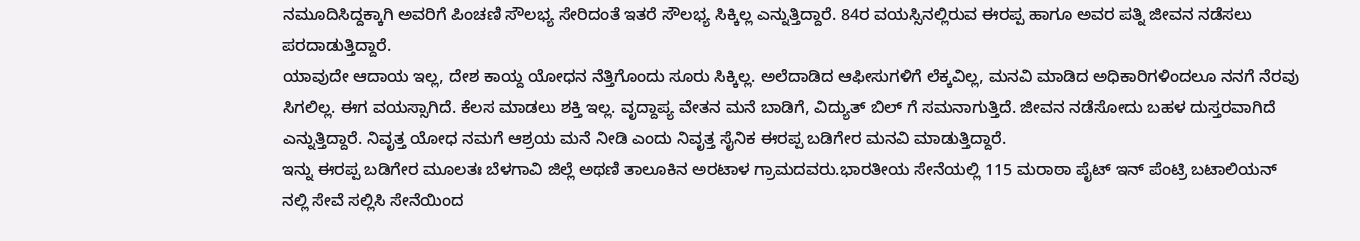ನಮೂದಿಸಿದ್ದಕ್ಕಾಗಿ ಅವರಿಗೆ ಪಿಂಚಣಿ ಸೌಲಭ್ಯ ಸೇರಿದಂತೆ ಇತರೆ ಸೌಲಭ್ಯ ಸಿಕ್ಕಿಲ್ಲ ಎನ್ನುತ್ತಿದ್ದಾರೆ. 84ರ ವಯಸ್ಸಿನಲ್ಲಿರುವ ಈರಪ್ಪ ಹಾಗೂ ಅವರ ಪತ್ನಿ ಜೀವನ ನಡೆಸಲು ಪರದಾಡುತ್ತಿದ್ದಾರೆ.
ಯಾವುದೇ ಆದಾಯ ಇಲ್ಲ, ದೇಶ ಕಾಯ್ದ ಯೋಧನ ನೆತ್ತಿಗೊಂದು ಸೂರು ಸಿಕ್ಕಿಲ್ಲ. ಅಲೆದಾಡಿದ ಆಫೀಸುಗಳಿಗೆ ಲೆಕ್ಕವಿಲ್ಲ, ಮನವಿ ಮಾಡಿದ ಅಧಿಕಾರಿಗಳಿಂದಲೂ ನನಗೆ ನೆರವು ಸಿಗಲಿಲ್ಲ. ಈಗ ವಯಸ್ಸಾಗಿದೆ. ಕೆಲಸ ಮಾಡಲು ಶಕ್ತಿ ಇಲ್ಲ. ವೃದ್ದಾಪ್ಯ ವೇತನ ಮನೆ ಬಾಡಿಗೆ, ವಿದ್ಯುತ್ ಬಿಲ್ ಗೆ ಸಮನಾಗುತ್ತಿದೆ. ಜೀವನ ನಡೆಸೋದು ಬಹಳ ದುಸ್ತರವಾಗಿದೆ ಎನ್ನುತ್ತಿದ್ದಾರೆ. ನಿವೃತ್ತ ಯೋಧ ನಮಗೆ ಆಶ್ರಯ ಮನೆ ನೀಡಿ ಎಂದು ನಿವೃತ್ತ ಸೈನಿಕ ಈರಪ್ಪ ಬಡಿಗೇರ ಮನವಿ ಮಾಡುತ್ತಿದ್ದಾರೆ.
ಇನ್ನು ಈರಪ್ಪ ಬಡಿಗೇರ ಮೂಲತಃ ಬೆಳಗಾವಿ ಜಿಲ್ಲೆ ಅಥಣಿ ತಾಲೂಕಿನ ಅರಟಾಳ ಗ್ರಾಮದವರು.ಭಾರತೀಯ ಸೇನೆಯಲ್ಲಿ 115 ಮರಾಠಾ ಪೈಟ್ ಇನ್ ಪೆಂಟ್ರಿ ಬಟಾಲಿಯನ್ ನಲ್ಲಿ ಸೇವೆ ಸಲ್ಲಿಸಿ ಸೇನೆಯಿಂದ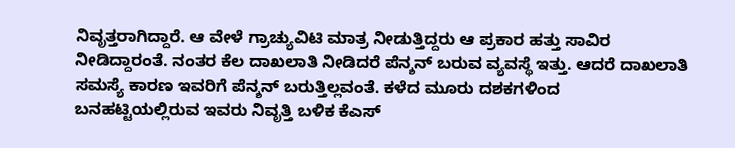ನಿವೃತ್ತರಾಗಿದ್ದಾರೆ. ಆ ವೇಳೆ ಗ್ರಾಚ್ಯುವಿಟಿ ಮಾತ್ರ ನೀಡುತ್ತಿದ್ದರು ಆ ಪ್ರಕಾರ ಹತ್ತು ಸಾವಿರ ನೀಡಿದ್ದಾರಂತೆ. ನಂತರ ಕೆಲ ದಾಖಲಾತಿ ನೀಡಿದರೆ ಪೆನ್ಶನ್ ಬರುವ ವ್ಯವಸ್ಥೆ ಇತ್ತು. ಆದರೆ ದಾಖಲಾತಿ ಸಮಸ್ಯೆ ಕಾರಣ ಇವರಿಗೆ ಪೆನ್ಶನ್ ಬರುತ್ತಿಲ್ಲವಂತೆ. ಕಳೆದ ಮೂರು ದಶಕಗಳಿಂದ ಬನಹಟ್ಟಿಯಲ್ಲಿರುವ ಇವರು ನಿವೃತ್ತಿ ಬಳಿಕ ಕೆಎಸ್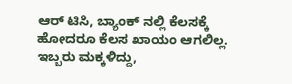ಆರ್ ಟಿಸಿ, ಬ್ಯಾಂಕ್ ನಲ್ಲಿ ಕೆಲಸಕ್ಕೆ ಹೋದರೂ ಕೆಲಸ ಖಾಯಂ ಆಗಲಿಲ್ಲ. ಇಬ್ಬರು ಮಕ್ಕಳಿದ್ದು,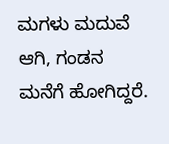ಮಗಳು ಮದುವೆ ಆಗಿ, ಗಂಡನ ಮನೆಗೆ ಹೋಗಿದ್ದರೆ.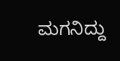ಮಗನಿದ್ದು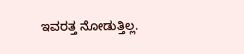ಇವರತ್ತ ನೋಡುತ್ತಿಲ್ಲ.